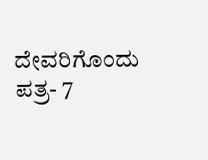ದೇವರಿಗೊಂದು ಪತ್ರ- 7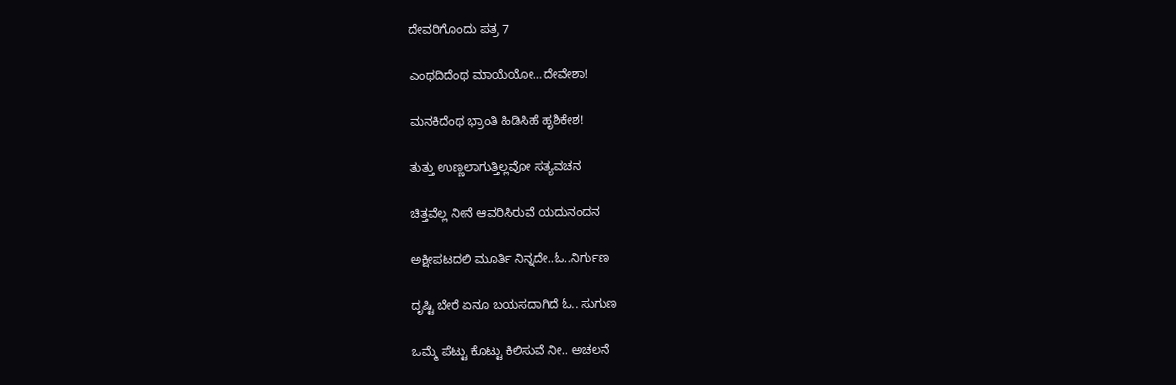ದೇವರಿಗೊಂದು ಪತ್ರ 7

ಎಂಥದಿದೆಂಥ ಮಾಯೆಯೋ…ದೇವೇಶಾ!

ಮನಕಿದೆಂಥ ಭ್ರಾಂತಿ ಹಿಡಿಸಿಹೆ ಹೃಶಿಕೇಶ!

ತುತ್ತು ಉಣ್ಣಲಾಗುತ್ತಿಲ್ಲವೋ ಸತ್ಯವಚನ

ಚಿತ್ತವೆಲ್ಲ ನೀನೆ ಆವರಿಸಿರುವೆ ಯದುನಂದನ

ಅಕ್ಷೀಪಟದಲಿ ಮೂರ್ತಿ ನಿನ್ನದೇ..ಓ..ನಿರ್ಗುಣ

ದೃಷ್ಟಿ ಬೇರೆ ಏನೂ ಬಯಸದಾಗಿದೆ ಓ.. ಸುಗುಣ

ಒಮ್ಮೆ ಪೆಟ್ಟು ಕೊಟ್ಟು ಕಿಲಿಸುವೆ ನೀ.. ಅಚಲನೆ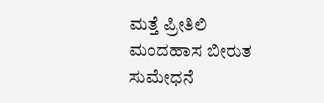ಮತ್ತೆ ಪ್ರೀತಿಲಿ ಮಂದಹಾಸ ಬೀರುತ ಸುಮೇಧನೆ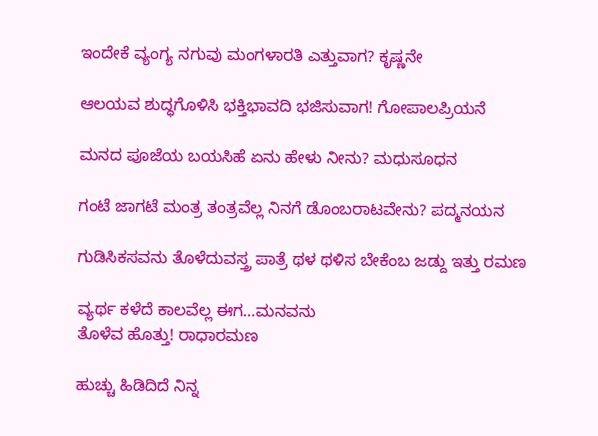ಇಂದೇಕೆ ವ್ಯಂಗ್ಯ ನಗುವು ಮಂಗಳಾರತಿ ಎತ್ತುವಾಗ? ಕೃಷ್ಣನೇ

ಆಲಯವ ಶುದ್ಧಗೊಳಿಸಿ ಭಕ್ತಿಭಾವದಿ ಭಜಿಸುವಾಗ! ಗೋಪಾಲಪ್ರಿಯನೆ

ಮನದ ಪೂಜೆಯ ಬಯಸಿಹೆ ಏನು ಹೇಳು ನೀನು? ಮಧುಸೂಧನ

ಗಂಟೆ ಜಾಗಟೆ ಮಂತ್ರ ತಂತ್ರವೆಲ್ಲ ನಿನಗೆ ಡೊಂಬರಾಟವೇನು? ಪದ್ಮನಯನ

ಗುಡಿಸಿಕಸವನು ತೊಳೆದುವಸ್ತ್ರ ಪಾತ್ರೆ ಥಳ ಥಳಿಸ ಬೇಕೆಂಬ ಜಡ್ದು ಇತ್ತು ರಮಣ

ವ್ಯರ್ಥ ಕಳೆದೆ ಕಾಲವೆಲ್ಲ ಈಗ…ಮನವನು
ತೊಳೆವ ಹೊತ್ತು! ರಾಧಾರಮಣ

ಹುಚ್ಚು ಹಿಡಿದಿದೆ ನಿನ್ನ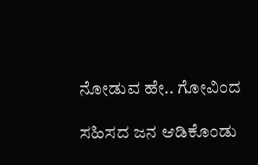ನೋಡುವ ಹೇ.. ಗೋವಿಂದ

ಸಹಿಸದ ಜನ ಆಡಿಕೊಂಡು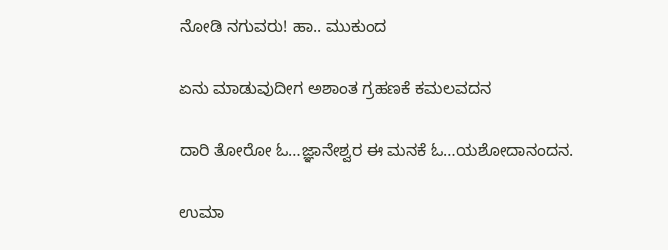ನೋಡಿ ನಗುವರು! ಹಾ.. ಮುಕುಂದ

ಏನು ಮಾಡುವುದೀಗ ಅಶಾಂತ ಗ್ರಹಣಕೆ ಕಮಲವದನ

ದಾರಿ ತೋರೋ ಓ…ಜ್ಞಾನೇಶ್ವರ ಈ ಮನಕೆ ಓ…ಯಶೋದಾನಂದನ.

ಉಮಾ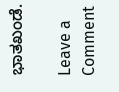ಭಾತಖಂಡೆ.

Leave a Comment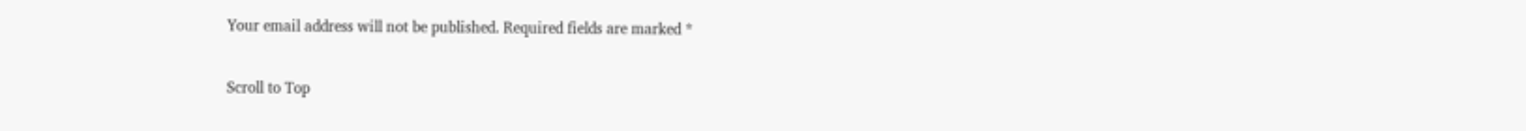Your email address will not be published. Required fields are marked *

Scroll to Top